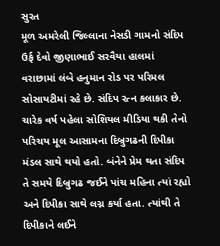સુરત
મૂળ અમરેલી જિલ્લાના નેસડી ગામનો સંદિપ ઉર્ફ દેવો જીણાભાઈ સરવૈયા હાલમાં વરાછામાં લંબે હનુમાન રોડ પર પરિમલ સોસાયટીમાં રહે છે. સંદિપ રત્ન કલાકાર છે. ચારેક વર્ષ પહેલા સોશિયલ મીડિયા થકી તેનો પરિચય મૂલ આસામના દિબ્રુગઢની દિપીકા મંડલ સાથે થયો હતો. બંનેને પ્રેમ થતા સંદિપ તે સમયે દિબ્રુગઢ જઈને પાંચ મહિના ત્યાં રહ્યો અને દિપીકા સાથે લગ્ન કર્યા હતા. ત્યાંથી તે દિપીકાને લઈને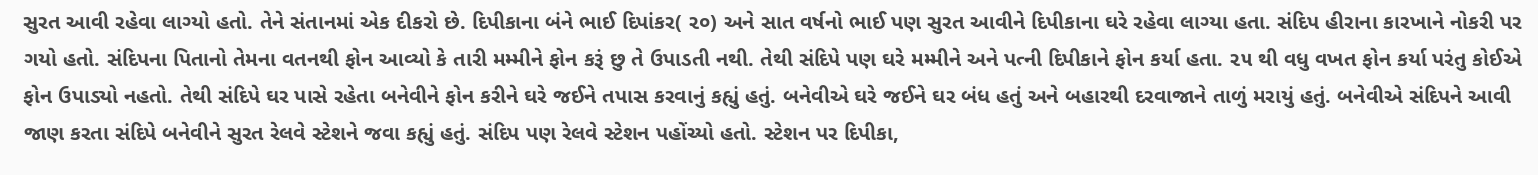સુરત આવી રહેવા લાગ્યો હતો. તેને સંતાનમાં એક દીકરો છે. દિપીકાના બંને ભાઈ દિપાંકર( ૨૦) અને સાત વર્ષનો ભાઈ પણ સુરત આવીને દિપીકાના ઘરે રહેવા લાગ્યા હતા. સંદિપ હીરાના કારખાને નોકરી પર ગયો હતો. સંદિપના પિતાનો તેમના વતનથી ફોન આવ્યો કે તારી મમ્મીને ફોન કરૂં છુ તે ઉપાડતી નથી. તેથી સંદિપે પણ ઘરે મમ્મીને અને પત્ની દિપીકાને ફોન કર્યા હતા. ૨૫ થી વધુ વખત ફોન કર્યા પરંતુ કોઈએ ફોન ઉપાડ્યો નહતો. તેથી સંદિપે ઘર પાસે રહેતા બનેવીને ફોન કરીને ઘરે જઈને તપાસ કરવાનું કહ્યું હતું. બનેવીએ ઘરે જઈને ઘર બંધ હતું અને બહારથી દરવાજાને તાળું મરાયું હતું. બનેવીએ સંદિપને આવી જાણ કરતા સંદિપે બનેવીને સુરત રેલવે સ્ટેશને જવા કહ્યું હતું. સંદિપ પણ રેલવે સ્ટેશન પહોંચ્યો હતો. સ્ટેશન પર દિપીકા,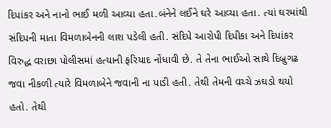દિપાંકર અને નાનો ભાઈ મળી આવ્યા હતા.બંનેને લઈને ઘરે આવ્યા હતા. ત્યાં ઘરમાંથી સંદિપની માતા વિમળાબેનની લાશ પડેલી હતી. સંદિપે આરોપી દિપીકા અને દિપાંકર વિરુદ્ધ વરાછા પોલીસમાં હત્યાની ફરિયાદ નોંધાવી છે. તે તેના ભાઈઓ સાથે દિબ્રુગઢ જવા નીકળી ત્યારે વિમળાબેને જવાની ના પાડી હતી. તેથી તેમની વચ્ચે ઝઘડો થયો હતો. તેથી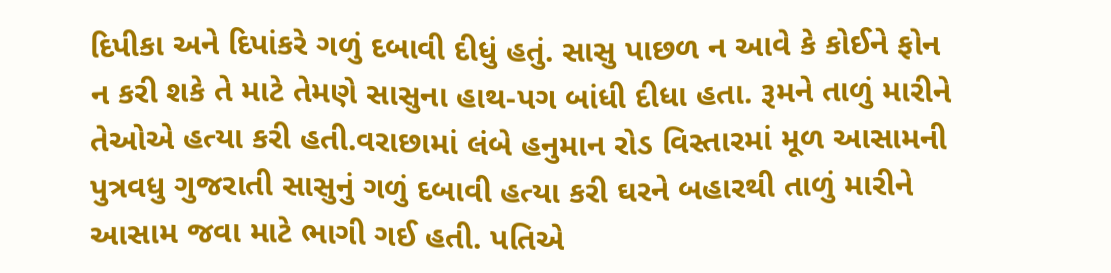દિપીકા અને દિપાંકરે ગળું દબાવી દીધું હતું. સાસુ પાછળ ન આવે કે કોઈને ફોન ન કરી શકે તે માટે તેમણે સાસુના હાથ-પગ બાંધી દીધા હતા. રૂમને તાળું મારીને તેઓએ હત્યા કરી હતી.વરાછામાં લંબે હનુમાન રોડ વિસ્તારમાં મૂળ આસામની પુત્રવધુ ગુજરાતી સાસુનું ગળું દબાવી હત્યા કરી ઘરને બહારથી તાળું મારીને આસામ જવા માટે ભાગી ગઈ હતી. પતિએ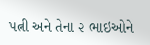પત્ની અને તેના ૨ ભાઇઓને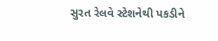સુરત રેલવે સ્ટેશનેથી પકડીને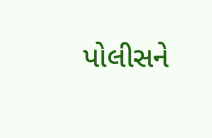પોલીસને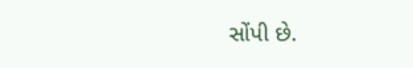સોંપી છે.